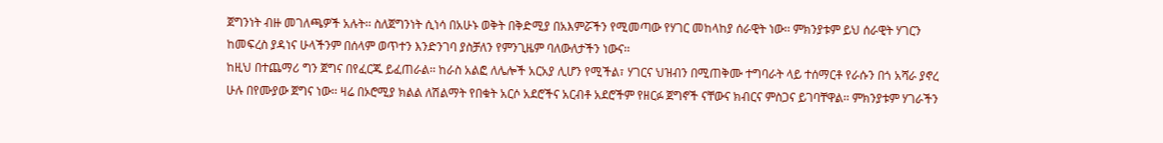ጀግንነት ብዙ መገለጫዎች አሉት፡፡ ስለጀግንነት ሲነሳ በአሁኑ ወቅት በቅድሚያ በአእምሯችን የሚመጣው የሃገር መከላከያ ሰራዊት ነው፡፡ ምክንያቱም ይህ ሰራዊት ሃገርን ከመፍረስ ያዳነና ሁላችንም በሰላም ወጥተን እንድንገባ ያስቻለን የምንጊዜም ባለውለታችን ነውና፡፡
ከዚህ በተጨማሪ ግን ጀግና በየፈርጁ ይፈጠራል፡፡ ከራስ አልፎ ለሌሎች አርአያ ሊሆን የሚችል፣ ሃገርና ህዝብን በሚጠቅሙ ተግባራት ላይ ተሰማርቶ የራሱን በጎ አሻራ ያኖረ ሁሉ በየሙያው ጀግና ነው፡፡ ዛሬ በኦሮሚያ ክልል ለሽልማት የበቁት አርሶ አደሮችና አርብቶ አደሮችም የዘርፉ ጀግኖች ናቸውና ክብርና ምስጋና ይገባቸዋል፡፡ ምክንያቱም ሃገራችን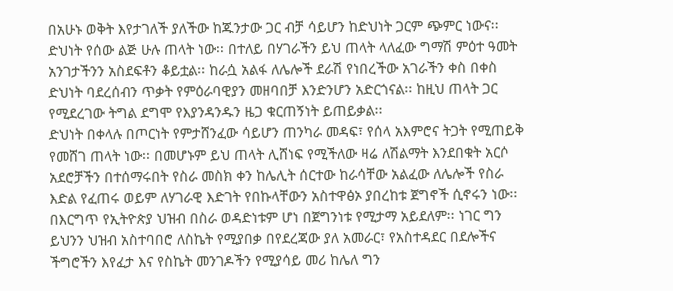በአሁኑ ወቅት እየታገለች ያለችው ከጁንታው ጋር ብቻ ሳይሆን ከድህነት ጋርም ጭምር ነውና፡፡
ድህነት የሰው ልጅ ሁሉ ጠላት ነው፡፡ በተለይ በሃገራችን ይህ ጠላት ላለፈው ግማሽ ምዕተ ዓመት አንገታችንን አስደፍቶን ቆይቷል፡፡ ከራሷ አልፋ ለሌሎች ደራሽ የነበረችው አገራችን ቀስ በቀስ ድህነት ባደረሰብን ጥቃት የምዕራባዊያን መዘባበቻ እንድንሆን አድርጎናል፡፡ ከዚህ ጠላት ጋር የሚደረገው ትግል ደግሞ የእያንዳንዱን ዜጋ ቁርጠኝነት ይጠይቃል፡፡
ድህነት በቀላሉ በጦርነት የምታሸንፈው ሳይሆን ጠንካራ መዳፍ፣ የሰላ አእምሮና ትጋት የሚጠይቅ የመሸገ ጠላት ነው፡፡ በመሆኑም ይህ ጠላት ሊሸነፍ የሚችለው ዛሬ ለሽልማት እንደበቁት አርሶ አደሮቻችን በተሰማሩበት የስራ መስክ ቀን ከሌሊት ሰርተው ከራሳቸው አልፈው ለሌሎች የስራ እድል የፈጠሩ ወይም ለሃገራዊ እድገት የበኩላቸውን አስተዋፅኦ ያበረከቱ ጀግኖች ሲኖሩን ነው፡፡
በእርግጥ የኢትዮጵያ ህዝብ በስራ ወዳድነቱም ሆነ በጀግንነቱ የሚታማ አይደለም፡፡ ነገር ግን ይህንን ህዝብ አስተባበሮ ለስኬት የሚያበቃ በየደረጃው ያለ አመራር፣ የአስተዳደር በደሎችና ችግሮችን እየፈታ እና የስኬት መንገዶችን የሚያሳይ መሪ ከሌለ ግን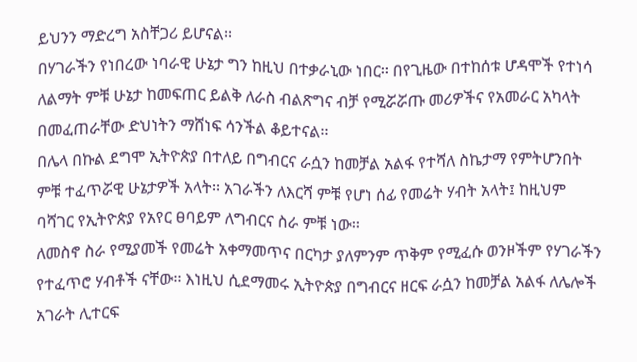ይህንን ማድረግ አስቸጋሪ ይሆናል፡፡
በሃገራችን የነበረው ነባራዊ ሁኔታ ግን ከዚህ በተቃራኒው ነበር፡፡ በየጊዜው በተከሰቱ ሆዳሞች የተነሳ ለልማት ምቹ ሁኔታ ከመፍጠር ይልቅ ለራስ ብልጽግና ብቻ የሚሯሯጡ መሪዎችና የአመራር አካላት በመፈጠራቸው ድህነትን ማሸነፍ ሳንችል ቆይተናል፡፡
በሌላ በኩል ደግሞ ኢትዮጵያ በተለይ በግብርና ራሷን ከመቻል አልፋ የተሻለ ስኬታማ የምትሆንበት ምቹ ተፈጥሯዊ ሁኔታዎች አላት፡፡ አገራችን ለእርሻ ምቹ የሆነ ሰፊ የመሬት ሃብት አላት፤ ከዚህም ባሻገር የኢትዮጵያ የአየር ፀባይም ለግብርና ስራ ምቹ ነው፡፡
ለመስኖ ስራ የሚያመች የመሬት አቀማመጥና በርካታ ያለምንም ጥቅም የሚፈሱ ወንዞችም የሃገራችን የተፈጥሮ ሃብቶች ናቸው፡፡ እነዚህ ሲደማመሩ ኢትዮጵያ በግብርና ዘርፍ ራሷን ከመቻል አልፋ ለሌሎች አገራት ሊተርፍ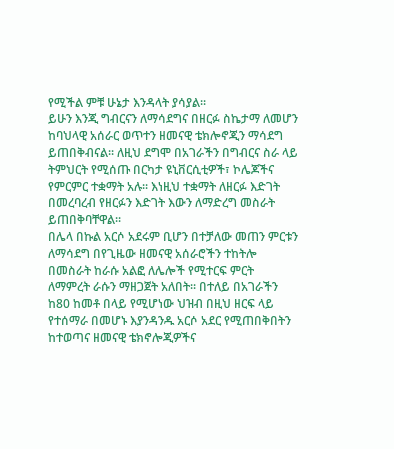የሚችል ምቹ ሁኔታ እንዳላት ያሳያል፡፡
ይሁን እንጂ ግብርናን ለማሳደግና በዘርፉ ስኬታማ ለመሆን ከባህላዊ አሰራር ወጥተን ዘመናዊ ቴክሎኖጂን ማሳደግ ይጠበቅብናል፡፡ ለዚህ ደግሞ በአገራችን በግብርና ስራ ላይ ትምህርት የሚሰጡ በርካታ ዩኒቨርሲቲዎች፣ ኮሌጆችና የምርምር ተቋማት አሉ፡፡ እነዚህ ተቋማት ለዘርፉ እድገት በመረባረብ የዘርፉን እድገት እውን ለማድረግ መስራት ይጠበቅባቸዋል፡፡
በሌላ በኩል አርሶ አደሩም ቢሆን በተቻለው መጠን ምርቱን ለማሳደግ በየጊዜው ዘመናዊ አሰራሮችን ተከትሎ በመስራት ከራሱ አልፎ ለሌሎች የሚተርፍ ምርት ለማምረት ራሱን ማዘጋጀት አለበት፡፡ በተለይ በአገራችን ከ80 ከመቶ በላይ የሚሆነው ህዝብ በዚህ ዘርፍ ላይ የተሰማራ በመሆኑ እያንዳንዱ አርሶ አደር የሚጠበቅበትን ከተወጣና ዘመናዊ ቴክኖሎጂዎችና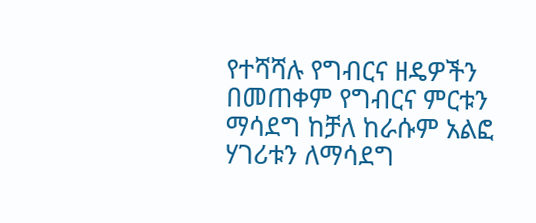የተሻሻሉ የግብርና ዘዴዎችን በመጠቀም የግብርና ምርቱን ማሳደግ ከቻለ ከራሱም አልፎ ሃገሪቱን ለማሳደግ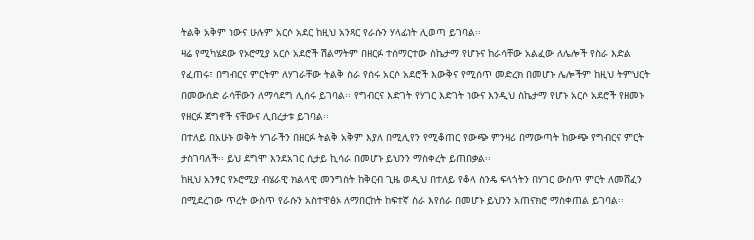ትልቅ አቅም ነውና ሁሉም አርሶ አደር ከዚህ አንጻር የራሱን ሃላፊነት ሊወጣ ይገባል፡፡
ዛሬ የሚካሄደው የኦሮሚያ አርሶ አደሮች ሽልማትም በዘርፉ ተሰማርተው ስኬታማ የሆኑና ከራሳቸው አልፈው ለሌሎች የስራ እድል የፈጠሩ፣ በግብርና ምርትም ለሃገራቸው ትልቅ ስራ የሰሩ አርሶ አደሮች እውቅና የሚሰጥ መድረክ በመሆኑ ሌሎችም ከዚህ ትምህርት በመውሰድ ራሳቸውን ለማሳደግ ሊሰሩ ይገባል፡፡ የግብርና እድገት የሃገር እድገት ነውና እንዲህ ስኬታማ የሆኑ አርሶ አደሮች የዘመኑ የዘርፉ ጀግኖች ናቸውና ሊበረታቱ ይገባል፡፡
በተለይ በአሁኑ ወቅት ሃገራችን በዘርፉ ትልቅ አቅም እያለ በሚሊየን የሚቆጠር የውጭ ምንዛሪ በማውጣት ከውጭ የግብርና ምርት ታስገባለች፡፡ ይህ ደግሞ እንደአገር ሲታይ ኪሳራ በመሆኑ ይህንን ማስቀረት ይጠበቃል፡፡
ከዚህ አንፃር የኦሮሚያ ብሄራዊ ክልላዊ መንግስት ከቅርብ ጊዜ ወዲህ በተለይ የቆላ ስንዴ ፍላጎትን በሃገር ውስጥ ምርት ለመሸፈን በሚደረገው ጥረት ውስጥ የራሱን አስተዋፅኦ ለማበርከት ከፍተኛ ስራ እየሰራ በመሆኑ ይህንን አጠናክሮ ማስቀጠል ይገባል፡፡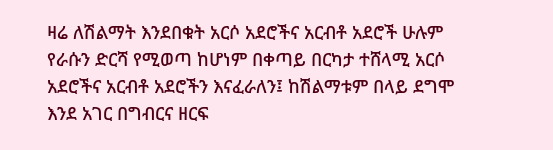ዛሬ ለሽልማት እንደበቁት አርሶ አደሮችና አርብቶ አደሮች ሁሉም የራሱን ድርሻ የሚወጣ ከሆነም በቀጣይ በርካታ ተሸላሚ አርሶ አደሮችና አርብቶ አደሮችን እናፈራለን፤ ከሽልማቱም በላይ ደግሞ እንደ አገር በግብርና ዘርፍ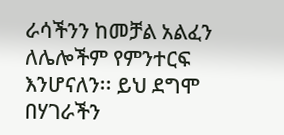ራሳችንን ከመቻል አልፈን ለሌሎችም የምንተርፍ እንሆናለን፡፡ ይህ ደግሞ በሃገራችን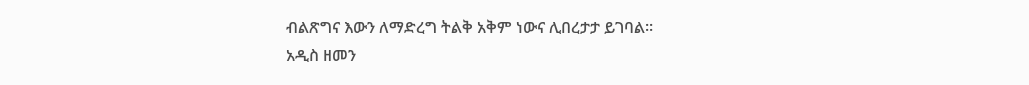ብልጽግና እውን ለማድረግ ትልቅ አቅም ነውና ሊበረታታ ይገባል፡፡
አዲስ ዘመን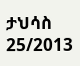ታህሳስ 25/2013